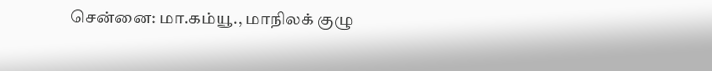சென்னை: மா.கம்யூ., மாநிலக் குழு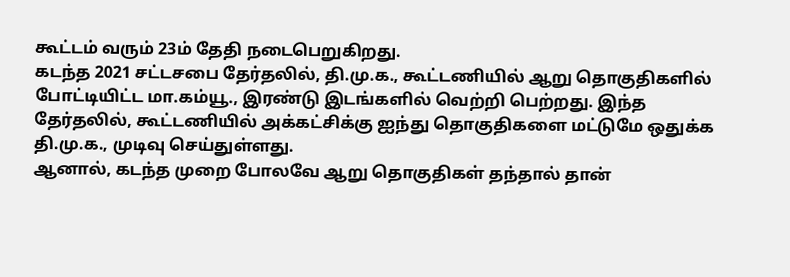கூட்டம் வரும் 23ம் தேதி நடைபெறுகிறது.
கடந்த 2021 சட்டசபை தேர்தலில், தி.மு.க., கூட்டணியில் ஆறு தொகுதிகளில் போட்டியிட்ட மா.கம்யூ., இரண்டு இடங்களில் வெற்றி பெற்றது. இந்த தேர்தலில், கூட்டணியில் அக்கட்சிக்கு ஐந்து தொகுதிகளை மட்டுமே ஒதுக்க தி.மு.க., முடிவு செய்துள்ளது.
ஆனால், கடந்த முறை போலவே ஆறு தொகுதிகள் தந்தால் தான்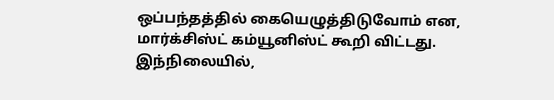ஒப்பந்தத்தில் கையெழுத்திடுவோம் என, மார்க்சிஸ்ட் கம்யூனிஸ்ட் கூறி விட்டது. இந்நிலையில்,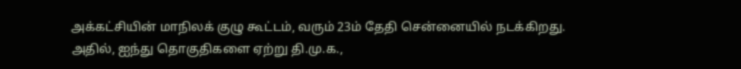அக்கட்சியின் மாநிலக் குழு கூட்டம், வரும் 23ம் தேதி சென்னையில் நடக்கிறது.
அதில், ஐந்து தொகுதிகளை ஏற்று தி.மு.க.,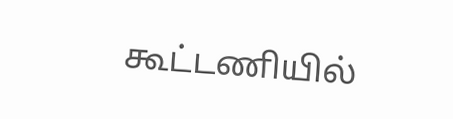கூட்டணியில்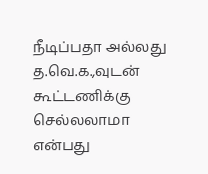நீடிப்பதா அல்லது த.வெ.க.,வுடன் கூட்டணிக்கு செல்லலாமா என்பது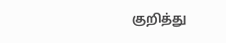குறித்து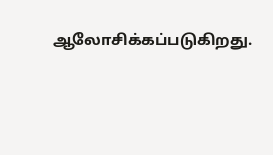ஆலோசிக்கப்படுகிறது.